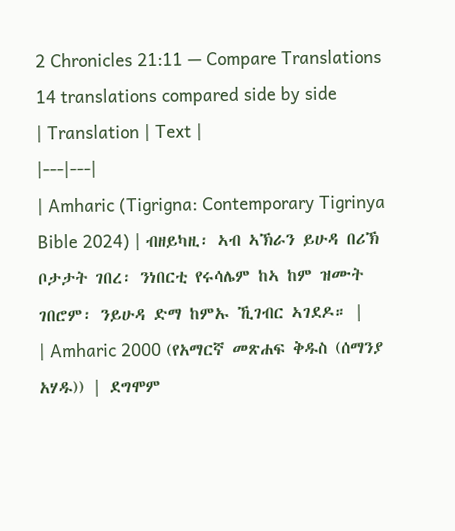2 Chronicles 21:11 — Compare Translations
14 translations compared side by side
| Translation | Text |
|---|---|
| Amharic (Tigrigna: Contemporary Tigrinya Bible 2024) | ብዘይካዚ፡ ኣብ ኣኽራን ይሁዳ በሪኽ ቦታታት ገበረ፡ ንነበርቲ የሩሳሌም ከኣ ከም ዝሙት ገበሮም፡ ንይሁዳ ድማ ከምኡ ኺገብር ኣገደዶ። |
| Amharic 2000 (የአማርኛ መጽሐፍ ቅዱስ (ሰማንያ አሃዱ)) | ደግሞም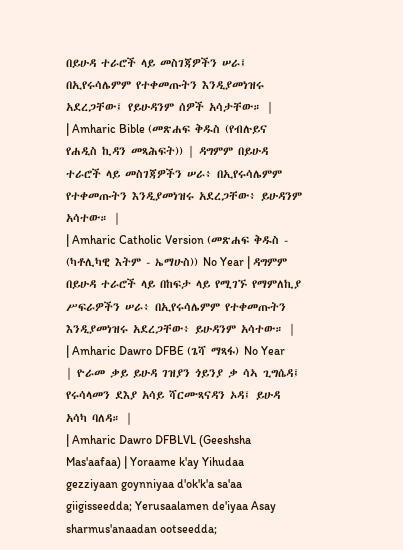በይሁዳ ተራሮች ላይ መስገጃዎችን ሠራ፤ በኢየሩሳሌምም የተቀመጡትን እንዲያመነዝሩ አደረጋቸው፤ የይሁዳንም ሰዎች አሳታቸው። |
| Amharic Bible (መጽሐፍ ቅዱስ (የብሉይና የሐዲስ ኪዳን መጻሕፍት)) | ዳግምም በይሁዳ ተራሮች ላይ መስገጃዎችን ሠራ፥ በኢየሩሳሌምም የተቀመጡትን እንዲያመነዝሩ አደረጋቸው፥ ይሁዳንም አሳተው። |
| Amharic Catholic Version (መጽሐፍ ቅዱስ - (ካቶሊካዊ እትም - ኤማሁስ)) No Year | ዳግምም በይሁዳ ተራሮች ላይ በከፍታ ላይ የሚገኙ የማምለኪያ ሥፍራዎችን ሠራ፥ በኢየሩሳሌምም የተቀመጡትን እንዲያመነዝሩ አደረጋቸው፥ ይሁዳንም አሳተው። |
| Amharic Dawro DFBE (ጌሻ ማጻፋ) No Year | ዮራመ ቃይ ይሁዳ ገዝያን ጎይንያ ቃ ሳኣ ጊግሴዳ፤ የሩሳላመን ደእያ አሳይ ሻርሙጻናዳን ኦዳ፤ ይሁዳ አሳካ ባለዳ። |
| Amharic Dawro DFBLVL (Geeshsha Mas'aafaa) | Yoraame k'ay Yihudaa gezziyaan goynniyaa d'ok'k'a sa'aa giigisseedda; Yerusaalamen de'iyaa Asay sharmus'anaadan ootseedda;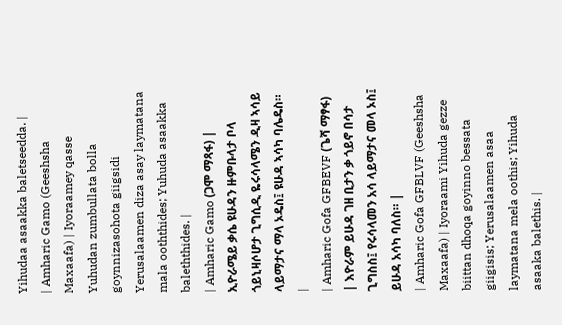Yihudaa asaakka baletseedda. |
| Amharic Gamo (Geeshsha Maxaafa) | Iyoraamey qasse Yuhudan zumbullata bolla goynnizasohota giigsidi Yerusalaamen diza asay laymatana mala ooththides; Yuhuda asaakka baleththides. |
| Amharic Gamo (ጋሞ ማጻፋ) | ኢዮራሜይ ቃሴ ዩሁዳን ዙምቡላታ ቦላ ጎይኒዛሶሆታ ጊግሲዲ ዬሩሳላሜን ዲዛ ኣሳይ ላይማታና ማላ ኦዴስ፤ ዩሁዳ ኣሳካ ባሌዴስ። |
| Amharic Gofa GFBEVF (ጌሻ ማፃፋ) | እዮራም ይሁዳ ገዘ ቢታን ቃ ጎይኖ በሳታ ጊግስስ፤ የሩሳላመን አሳ ላይማታና መላ ኦስ፤ ይሁዳ አሳካ ባለስ። |
| Amharic Gofa GFBLVF (Geeshsha Maxaafa) | Iyoraami Yihuda gezze biittan dhoqa goyinno bessata giigisis; Yerusalaamen asaa laymatana mela oothis; Yihuda asaaka balethis. |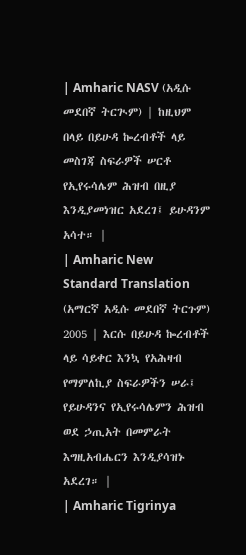| Amharic NASV (አዲሱ መደበኛ ትርጒም) | ከዚህም በላይ በይሁዳ ኰረብቶች ላይ መስገጃ ስፍራዎች ሠርቶ የኢየሩሳሌም ሕዝብ በዚያ እንዲያመነዝር አደረገ፤ ይሁዳንም አሳተ። |
| Amharic New Standard Translation (አማርኛ አዲሱ መደበኛ ትርጉም) 2005 | እርሱ በይሁዳ ኰረብቶች ላይ ሳይቀር እንኳ የአሕዛብ የማምለኪያ ስፍራዎችን ሠራ፤ የይሁዳንና የኢየሩሳሌምን ሕዝብ ወደ ኃጢአት በመምራት እግዚአብሔርን እንዲያሳዝኑ አደረገ። |
| Amharic Tigrinya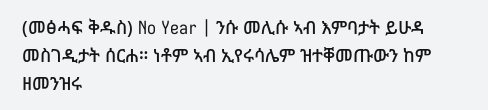(መፅሓፍ ቅዱስ) No Year | ንሱ መሊሱ ኣብ እምባታት ይሁዳ መስገዲታት ሰርሐ። ነቶም ኣብ ኢየሩሳሌም ዝተቐመጡውን ከም ዘመንዝሩ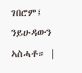ገበሮም፤ ንይሁዳውን ኣስሓቶ። |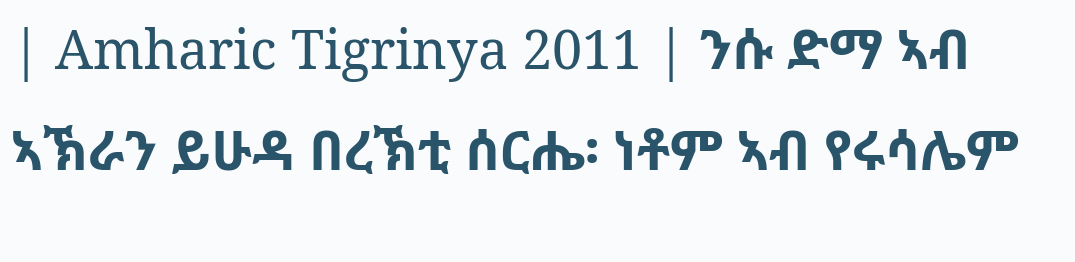| Amharic Tigrinya 2011 | ንሱ ድማ ኣብ ኣኽራን ይሁዳ በረኽቲ ሰርሔ፡ ነቶም ኣብ የሩሳሌም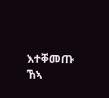እተቐመጡ ኸኣ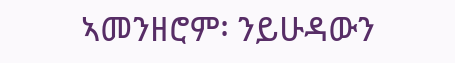ኣመንዘሮም፡ ንይሁዳውን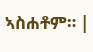ኣስሐቶም። |